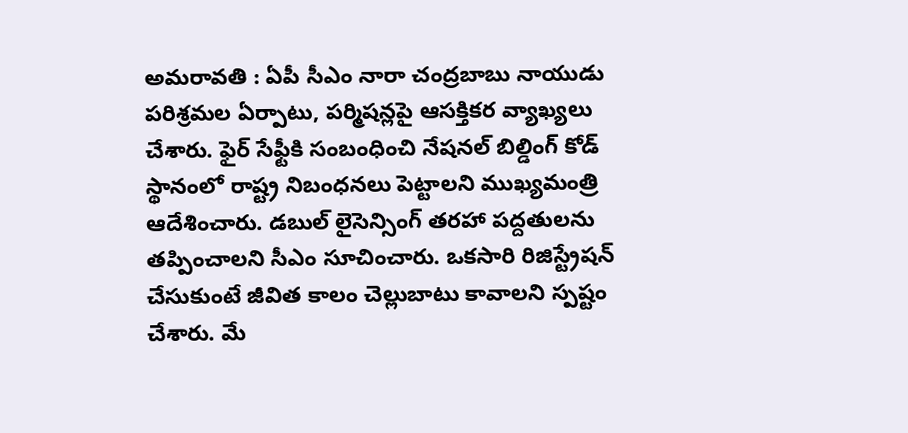అమరావతి : ఏపీ సీఎం నారా చంద్రబాబు నాయుడు పరిశ్రమల ఏర్పాటు, పర్మిషన్లపై ఆసక్తికర వ్యాఖ్యలు చేశారు. ఫైర్ సేఫ్టీకి సంబంధించి నేషనల్ బిల్డింగ్ కోడ్ స్థానంలో రాష్ట్ర నిబంధనలు పెట్టాలని ముఖ్యమంత్రి ఆదేశించారు. డబుల్ లైసెన్సింగ్ తరహా పద్దతులను తప్పించాలని సీఎం సూచించారు. ఒకసారి రిజిస్ట్రేషన్ చేసుకుంటే జీవిత కాలం చెల్లుబాటు కావాలని స్పష్టం చేశారు. మే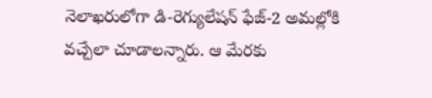నెలాఖరులోగా డి-రెగ్యులేషన్ ఫేజ్-2 అమల్లోకి వచ్చేలా చూడాలన్నారు. ఆ మేరకు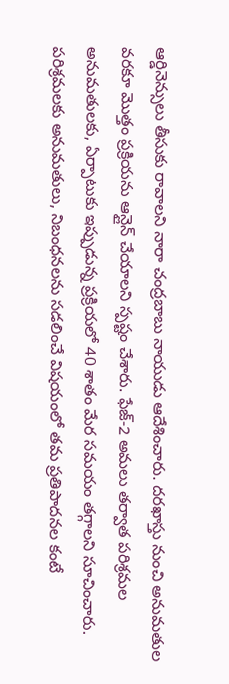ఆర్డినెన్సులు తీసుకు రావాలని నారా చంద్రబాబు నాయుడు ఆదేశించారు. దరఖాస్తు నుంచి అనుమతుల వరకూ మొత్తం ప్రక్రియను ఆన్లైన్ చేయాలని స్పష్టం చేశారు. ఫేజ్-2 అమలు తర్వాత పరిశ్రమల అనుమతులకు, ఏర్పాటుకు ఇప్పుడున్న ప్రక్రియలో 40 శాతం మేర సమయం తగ్గాలని సూచించారు.
పరిశ్రమలకు అనుమతులు, నిబంధనలను సడలించే విషయంలో తమ ప్రతిపాదనల కంటే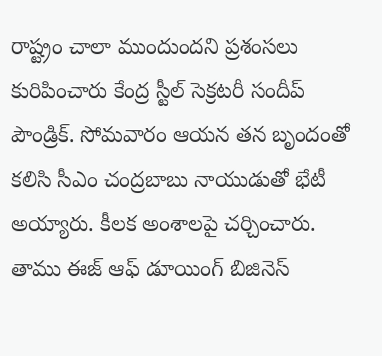రాష్ట్రం చాలా ముందుందని ప్రశంసలు కురిపించారు కేంద్ర స్టీల్ సెక్రటరీ సందీప్ పౌండ్రిక్. సోమవారం ఆయన తన బృందంతో కలిసి సీఎం చంద్రబాబు నాయుడుతో భేటీ అయ్యారు. కీలక అంశాలపై చర్చించారు. తాము ఈజ్ ఆఫ్ డూయింగ్ బిజినెస్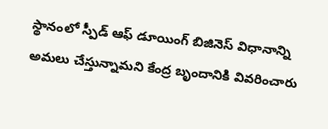స్థానంలో స్పీడ్ ఆఫ్ డూయింగ్ బిజినెస్ విధానాన్ని అమలు చేస్తున్నామని కేంద్ర బృందానికి వివరించారు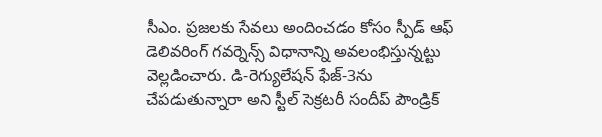సీఎం. ప్రజలకు సేవలు అందించడం కోసం స్పీడ్ ఆఫ్ డెలివరింగ్ గవర్నెన్స్ విధానాన్ని అవలంభిస్తున్నట్టు వెల్లడించారు. డి-రెగ్యులేషన్ ఫేజ్-3ను చేపడుతున్నారా అని స్టీల్ సెక్రటరీ సందీప్ పౌండ్రిక్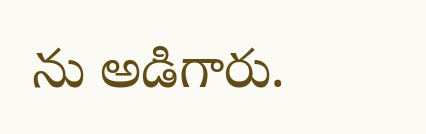ను అడిగారు.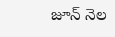జూన్ నెల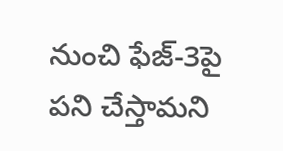నుంచి ఫేజ్-3పై పని చేస్తామని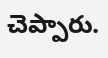చెప్పారు.